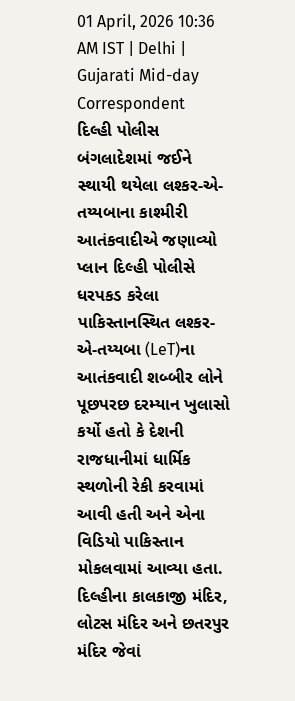01 April, 2026 10:36 AM IST | Delhi | Gujarati Mid-day Correspondent
દિલ્હી પોલીસ
બંગલાદેશમાં જઈને સ્થાયી થયેલા લશ્કર-એ-તય્યબાના કાશ્મીરી આતંકવાદીએ જણાવ્યો પ્લાન દિલ્હી પોલીસે ધરપકડ કરેલા પાકિસ્તાનસ્થિત લશ્કર-એ-તય્યબા (LeT)ના આતંકવાદી શબ્બીર લોને પૂછપરછ દરમ્યાન ખુલાસો કર્યો હતો કે દેશની રાજધાનીમાં ધાર્મિક સ્થળોની રેકી કરવામાં આવી હતી અને એના વિડિયો પાકિસ્તાન મોકલવામાં આવ્યા હતા. દિલ્હીના કાલકાજી મંદિર, લોટસ મંદિર અને છતરપુર મંદિર જેવાં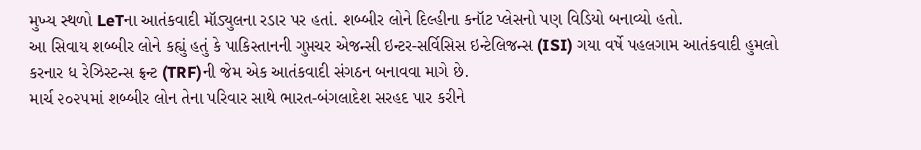મુખ્ય સ્થળો LeTના આતંકવાદી મૉડ્યુલના રડાર પર હતાં. શબ્બીર લોને દિલ્હીના કનૉટ પ્લેસનો પણ વિડિયો બનાવ્યો હતો.
આ સિવાય શબ્બીર લોને કહ્યું હતું કે પાકિસ્તાનની ગુપ્તચર એજન્સી ઇન્ટર-સર્વિસિસ ઇન્ટેલિજન્સ (ISI) ગયા વર્ષે પહલગામ આતંકવાદી હુમલો કરનાર ધ રેઝિસ્ટન્સ ફ્રન્ટ (TRF)ની જેમ એક આતંકવાદી સંગઠન બનાવવા માગે છે.
માર્ચ ૨૦૨૫માં શબ્બીર લોન તેના પરિવાર સાથે ભારત-બંગલાદેશ સરહદ પાર કરીને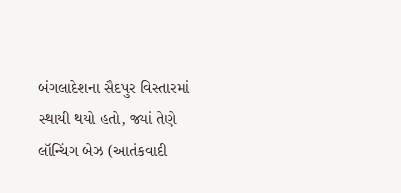બંગલાદેશના સૈદપુર વિસ્તારમાં સ્થાયી થયો હતો, જ્યાં તેણે લૉન્ચિંગ બેઝ (આતંકવાદી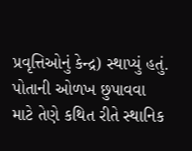પ્રવૃત્તિઓનું કેન્દ્ર) સ્થાપ્યું હતું. પોતાની ઓળખ છુપાવવા માટે તેણે કથિત રીતે સ્થાનિક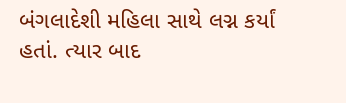બંગલાદેશી મહિલા સાથે લગ્ન કર્યાં હતાં. ત્યાર બાદ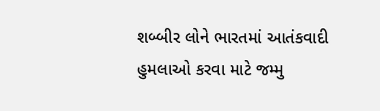શબ્બીર લોને ભારતમાં આતંકવાદી હુમલાઓ કરવા માટે જમ્મુ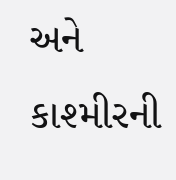અને કાશ્મીરની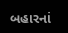બહારનાં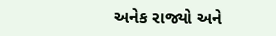અનેક રાજ્યો અને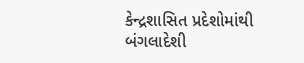કેન્દ્રશાસિત પ્રદેશોમાંથી બંગલાદેશી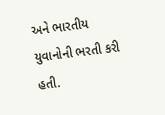અને ભારતીય યુવાનોની ભરતી કરી હતી.